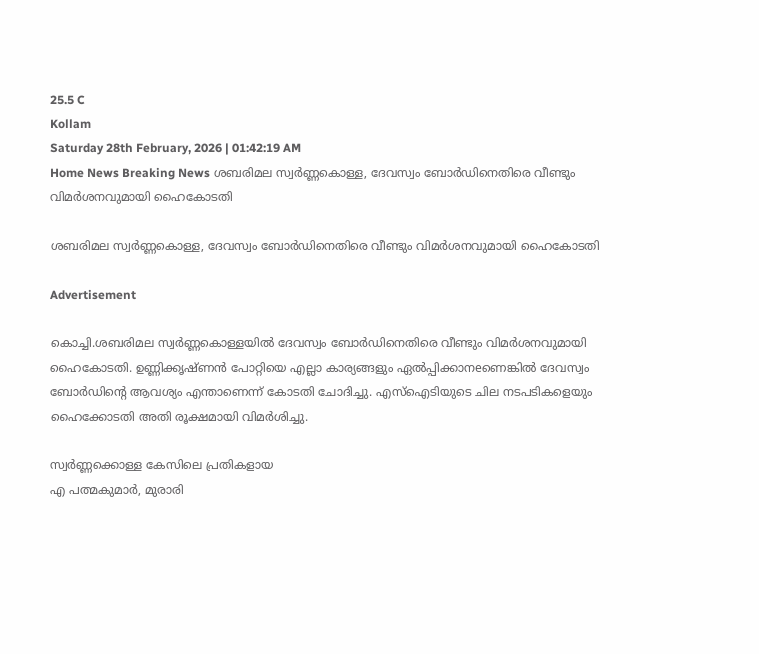25.5 C
Kollam
Saturday 28th February, 2026 | 01:42:19 AM
Home News Breaking News ശബരിമല സ്വർണ്ണകൊള്ള, ദേവസ്വം ബോർഡിനെതിരെ വീണ്ടും വിമർശനവുമായി ഹൈകോടതി

ശബരിമല സ്വർണ്ണകൊള്ള, ദേവസ്വം ബോർഡിനെതിരെ വീണ്ടും വിമർശനവുമായി ഹൈകോടതി

Advertisement

കൊച്ചി.ശബരിമല സ്വർണ്ണകൊള്ളയിൽ ദേവസ്വം ബോർഡിനെതിരെ വീണ്ടും വിമർശനവുമായി ഹൈകോടതി. ഉണ്ണിക്കൃഷ്ണൻ പോറ്റിയെ എല്ലാ കാര്യങ്ങളും ഏൽപ്പിക്കാനeണെങ്കിൽ ദേവസ്വം ബോർഡിന്റെ ആവശ്യം എന്താണെന്ന് കോടതി ചോദിച്ചു. എസ്ഐടിയുടെ ചില നടപടികളെയും ഹൈക്കോടതി അതി രൂക്ഷമായി വിമർശിച്ചു.

സ്വർണ്ണക്കൊള്ള കേസിലെ പ്രതികളായ
എ പത്മകുമാർ, മുരാരി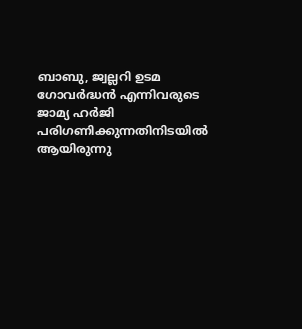ബാബു, ജ്വല്ലറി ഉടമ ഗോവർദ്ധൻ എന്നിവരുടെ ജാമ്യ ഹർജി പരിഗണിക്കുന്നതിനിടയിൽ ആയിരുന്നു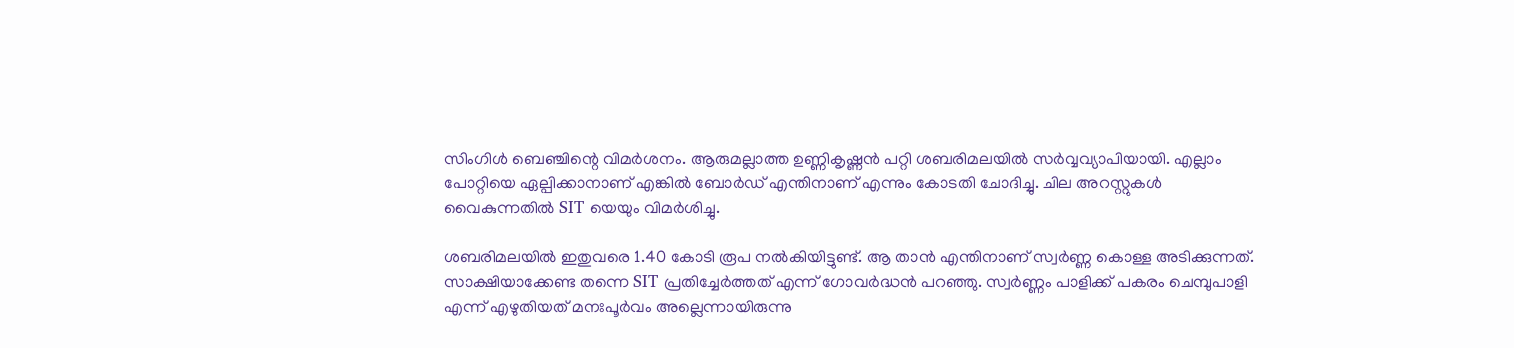സിംഗിൾ ബെഞ്ചിന്റെ വിമർശനം. ആരുമല്ലാത്ത ഉണ്ണികൃഷ്ണൻ പറ്റി ശബരിമലയിൽ സർവ്വവ്യാപിയായി. എല്ലാം പോറ്റിയെ ഏല്പിക്കാനാണ് എങ്കിൽ ബോർഡ് എന്തിനാണ് എന്നും കോടതി ചോദിച്ചു. ചില അറസ്റ്റുകൾ വൈകുന്നതിൽ SIT യെയും വിമർശിച്ചു.

ശബരിമലയിൽ ഇതുവരെ 1.40 കോടി രൂപ നൽകിയിട്ടുണ്ട്. ആ താൻ എന്തിനാണ് സ്വർണ്ണ കൊള്ള അടിക്കുന്നത്. സാക്ഷിയാക്കേണ്ട തന്നെ SIT പ്രതിച്ചേർത്തത് എന്ന് ഗോവർദ്ധൻ പറഞ്ഞു. സ്വർണ്ണം പാളിക്ക് പകരം ചെമ്പുപാളി എന്ന് എഴുതിയത് മനഃപൂർവം അല്ലെന്നായിരുന്നു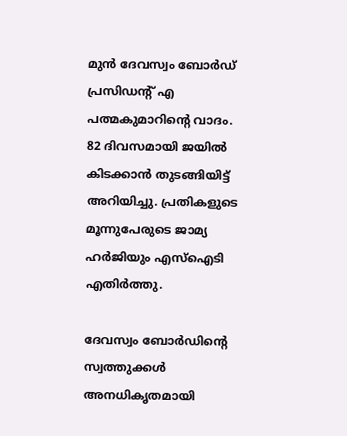മുൻ ദേവസ്വം ബോർഡ് പ്രസിഡന്റ് എ പത്മകുമാറിന്റെ വാദം. 82 ദിവസമായി ജയിൽ കിടക്കാൻ തുടങ്ങിയിട്ട് അറിയിച്ചു. പ്രതികളുടെ മൂന്നുപേരുടെ ജാമ്യ ഹർജിയും എസ്ഐടി എതിർത്തു.

ദേവസ്വം ബോർഡിന്റെ സ്വത്തുക്കൾ അനധികൃതമായി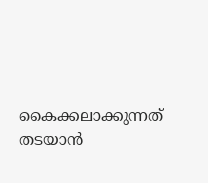കൈക്കലാക്കുന്നത് തടയാൻ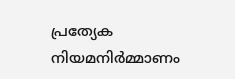പ്രത്യേക നിയമനിർമ്മാണം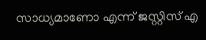സാധ്യമാണോ എന്ന് ജസ്റ്റിസ് എ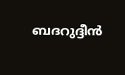ബദറുദ്ദീൻ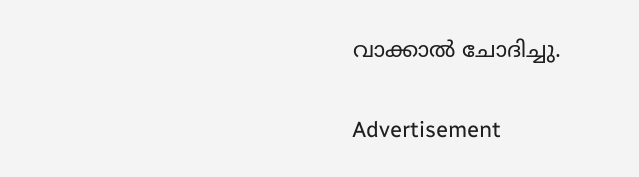വാക്കാൽ ചോദിച്ചു.

Advertisement